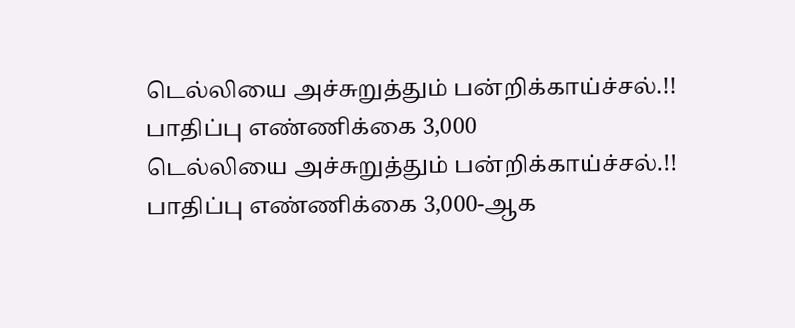டெல்லியை அச்சுறுத்தும் பன்றிக்காய்ச்சல்.!! பாதிப்பு எண்ணிக்கை 3,000
டெல்லியை அச்சுறுத்தும் பன்றிக்காய்ச்சல்.!! பாதிப்பு எண்ணிக்கை 3,000-ஆக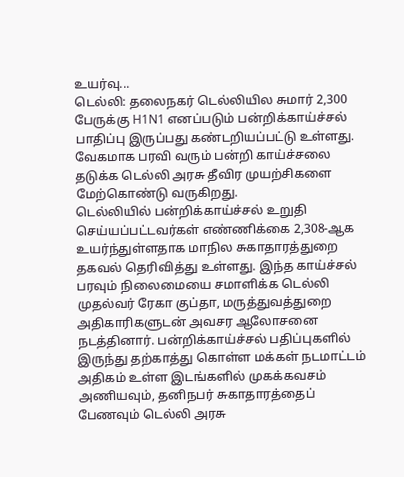உயர்வு...
டெல்லி: தலைநகர் டெல்லியில சுமார் 2,300 பேருக்கு H1N1 எனப்படும் பன்றிக்காய்ச்சல் பாதிப்பு இருப்பது கண்டறியப்பட்டு உள்ளது. வேகமாக பரவி வரும் பன்றி காய்ச்சலை தடுக்க டெல்லி அரசு தீவிர முயற்சிகளை மேற்கொண்டு வருகிறது.
டெல்லியில் பன்றிக்காய்ச்சல் உறுதி செய்யப்பட்டவர்கள் எண்ணிக்கை 2,308-ஆக உயர்ந்துள்ளதாக மாநில சுகாதாரத்துறை தகவல் தெரிவித்து உள்ளது. இந்த காய்ச்சல் பரவும் நிலைமையை சமாளிக்க டெல்லி முதல்வர் ரேகா குப்தா, மருத்துவத்துறை அதிகாரிகளுடன் அவசர ஆலோசனை நடத்தினார். பன்றிக்காய்ச்சல் பதிப்புகளில் இருந்து தற்காத்து கொள்ள மக்கள் நடமாட்டம் அதிகம் உள்ள இடங்களில் முகக்கவசம் அணியவும், தனிநபர் சுகாதாரத்தைப் பேணவும் டெல்லி அரசு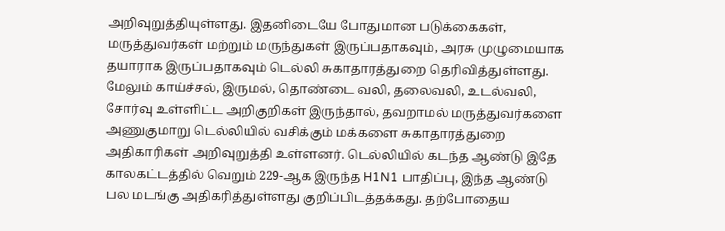அறிவுறுத்தியுள்ளது. இதனிடையே போதுமான படுக்கைகள், மருத்துவர்கள் மற்றும் மருந்துகள் இருப்பதாகவும், அரசு முழுமையாக தயாராக இருப்பதாகவும் டெல்லி சுகாதாரத்துறை தெரிவித்துள்ளது.
மேலும் காய்ச்சல், இருமல், தொண்டை வலி, தலைவலி, உடல்வலி, சோர்வு உள்ளிட்ட அறிகுறிகள் இருந்தால், தவறாமல் மருத்துவர்களை அணுகுமாறு டெல்லியில் வசிக்கும் மக்களை சுகாதாரத்துறை அதிகாரிகள் அறிவுறுத்தி உள்ளனர். டெல்லியில் கடந்த ஆண்டு இதே காலகட்டத்தில் வெறும் 229-ஆக இருந்த H1N1 பாதிப்பு, இந்த ஆண்டு பல மடங்கு அதிகரித்துள்ளது குறிப்பிடத்தக்கது. தற்போதைய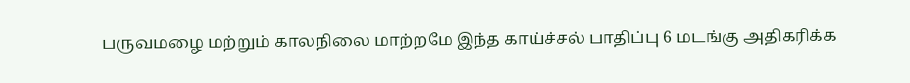பருவமழை மற்றும் காலநிலை மாற்றமே இந்த காய்ச்சல் பாதிப்பு 6 மடங்கு அதிகரிக்க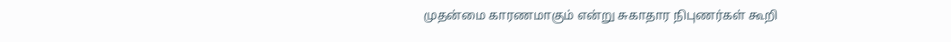முதன்மை காரணமாகும் என்று சுகாதார நிபுணர்கள் கூறி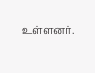உள்ளனர்.